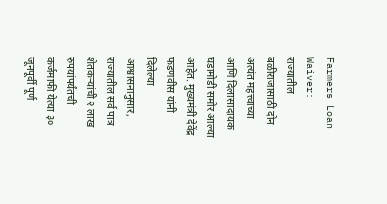Farmers Loan Waiver: राज्यातील बळीराजासाठी दोन अत्यंत महत्त्वाच्या आणि दिलासादायक घडामोडी समोर आल्या आहेत. मुख्यमंत्री देवेंद्र फडणवीस यांनी दिलेल्या आश्वासनानुसार, राज्यातील सर्व पात्र शेतकऱ्यांची २ लाख रुपयांपर्यंतची कर्जमाफी येत्या ३० जूनपूर्वी पूर्ण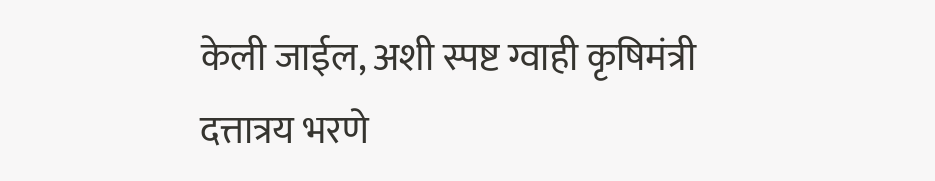केली जाईल, अशी स्पष्ट ग्वाही कृषिमंत्री दत्तात्रय भरणे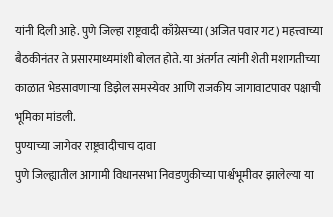यांनी दिली आहे. पुणे जिल्हा राष्ट्रवादी काँग्रेसच्या (अजित पवार गट) महत्त्वाच्या बैठकीनंतर ते प्रसारमाध्यमांशी बोलत होते. या अंतर्गत त्यांनी शेती मशागतीच्या काळात भेडसावणाऱ्या डिझेल समस्येवर आणि राजकीय जागावाटपावर पक्षाची भूमिका मांडली.
पुण्याच्या जागेवर राष्ट्रवादीचाच दावा
पुणे जिल्ह्यातील आगामी विधानसभा निवडणुकीच्या पार्श्वभूमीवर झालेल्या या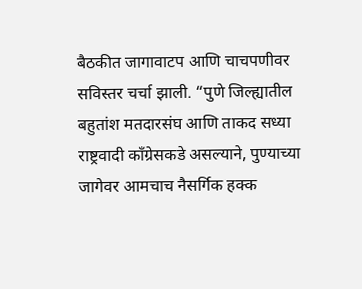बैठकीत जागावाटप आणि चाचपणीवर सविस्तर चर्चा झाली. “पुणे जिल्ह्यातील बहुतांश मतदारसंघ आणि ताकद सध्या राष्ट्रवादी काँग्रेसकडे असल्याने, पुण्याच्या जागेवर आमचाच नैसर्गिक हक्क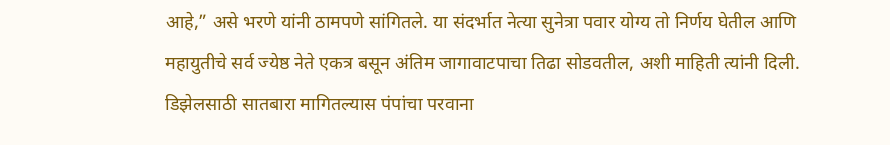आहे,” असे भरणे यांनी ठामपणे सांगितले. या संदर्भात नेत्या सुनेत्रा पवार योग्य तो निर्णय घेतील आणि महायुतीचे सर्व ज्येष्ठ नेते एकत्र बसून अंतिम जागावाटपाचा तिढा सोडवतील, अशी माहिती त्यांनी दिली.
डिझेलसाठी सातबारा मागितल्यास पंपांचा परवाना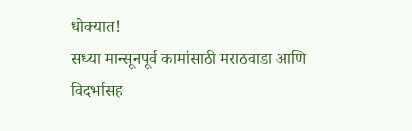धोक्यात!
सध्या मान्सूनपूर्व कामांसाठी मराठवाडा आणि विदर्भासह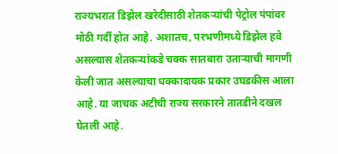राज्यभरात डिझेल खरेदीसाठी शेतकऱ्यांची पेट्रोल पंपांवर मोठी गर्दी होत आहे. अशातच, परभणीमध्ये डिझेल हवे असल्यास शेतकऱ्यांकडे चक्क सातबारा उताऱ्याची मागणी केली जात असल्याचा धक्कादायक प्रकार उघडकीस आला आहे. या जाचक अटीची राज्य सरकारने तातडीने दखल घेतली आहे.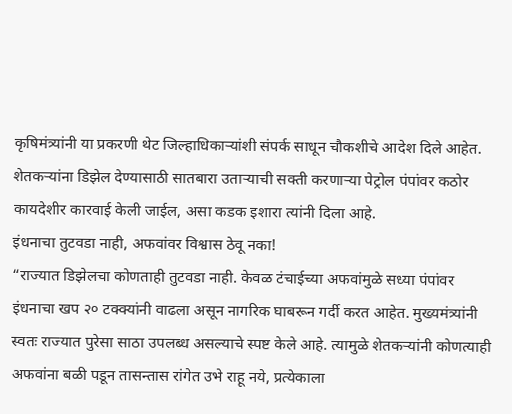कृषिमंत्र्यांनी या प्रकरणी थेट जिल्हाधिकाऱ्यांशी संपर्क साधून चौकशीचे आदेश दिले आहेत. शेतकऱ्यांना डिझेल देण्यासाठी सातबारा उताऱ्याची सक्ती करणाऱ्या पेट्रोल पंपांवर कठोर कायदेशीर कारवाई केली जाईल, असा कडक इशारा त्यांनी दिला आहे.
इंधनाचा तुटवडा नाही, अफवांवर विश्वास ठेवू नका!
“राज्यात डिझेलचा कोणताही तुटवडा नाही. केवळ टंचाईच्या अफवांमुळे सध्या पंपांवर इंधनाचा खप २० टक्क्यांनी वाढला असून नागरिक घाबरून गर्दी करत आहेत. मुख्यमंत्र्यांनी स्वतः राज्यात पुरेसा साठा उपलब्ध असल्याचे स्पष्ट केले आहे. त्यामुळे शेतकऱ्यांनी कोणत्याही अफवांना बळी पडून तासन्तास रांगेत उभे राहू नये, प्रत्येकाला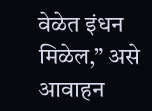वेळेत इंधन मिळेल,” असे आवाहन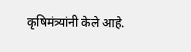कृषिमंत्र्यांनी केले आहे.